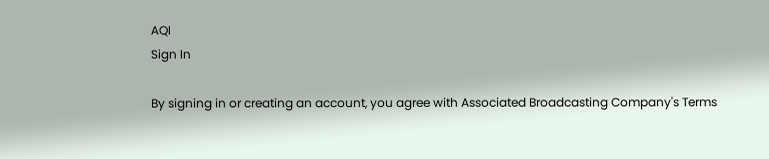AQI
Sign In

By signing in or creating an account, you agree with Associated Broadcasting Company's Terms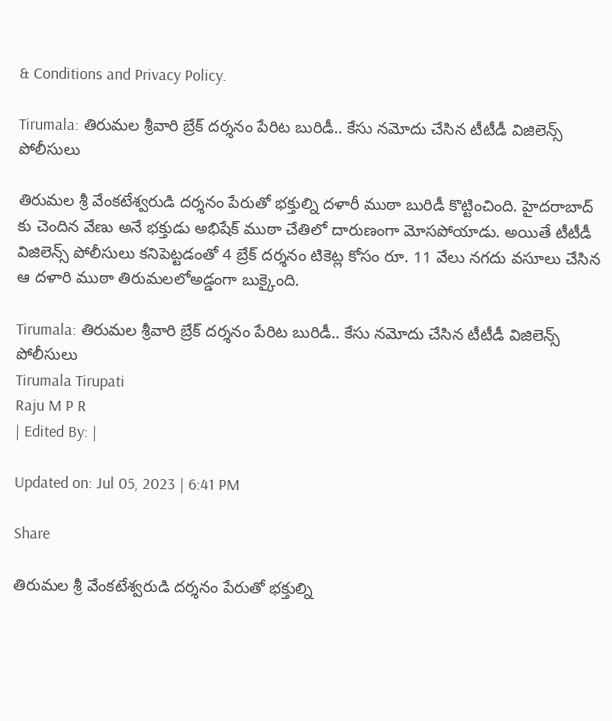& Conditions and Privacy Policy.

Tirumala: తిరుమల శ్రీవారి బ్రేక్‌ దర్శనం పేరిట బురిడీ.. కేసు నమోదు చేసిన టీటీడీ విజిలెన్స్‌ పోలీసులు

తిరుమల శ్రీ వేంకటేశ్వరుడి దర్శనం పేరుతో భక్తుల్ని దళారీ ముఠా బురిడీ కొట్టించింది. హైదరాబాద్ కు చెందిన వేణు అనే భక్తుడు అభిషేక్ ముఠా చేతిలో దారుణంగా మోసపోయాడు. అయితే టీటీడీ విజిలెన్స్‌ పోలీసులు కనిపెట్టడంతో 4 బ్రేక్ దర్శనం టికెట్ల కోసం రూ. 11 వేలు నగదు వసూలు చేసిన ఆ దళారి ముఠా తిరుమలలోఅడ్డంగా బుక్కైంది.

Tirumala: తిరుమల శ్రీవారి బ్రేక్‌ దర్శనం పేరిట బురిడీ.. కేసు నమోదు చేసిన టీటీడీ విజిలెన్స్‌ పోలీసులు
Tirumala Tirupati
Raju M P R
| Edited By: |

Updated on: Jul 05, 2023 | 6:41 PM

Share

తిరుమల శ్రీ వేంకటేశ్వరుడి దర్శనం పేరుతో భక్తుల్ని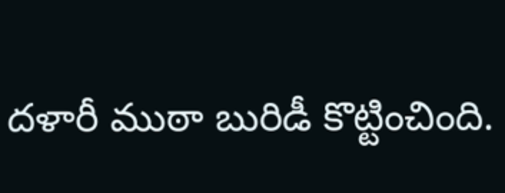దళారీ ముఠా బురిడీ కొట్టించింది.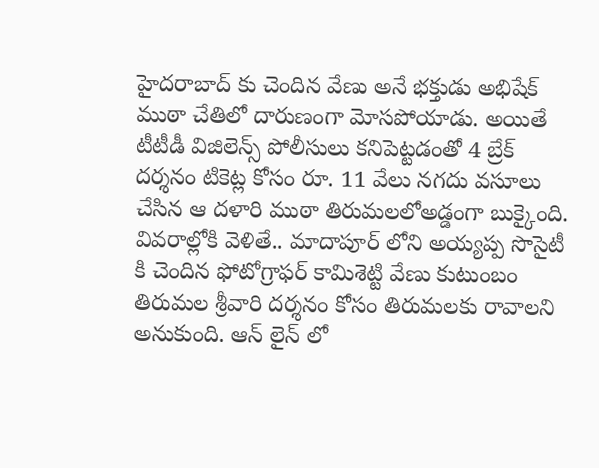హైదరాబాద్ కు చెందిన వేణు అనే భక్తుడు అభిషేక్ ముఠా చేతిలో దారుణంగా మోసపోయాడు. అయితే టీటీడీ విజిలెన్స్‌ పోలీసులు కనిపెట్టడంతో 4 బ్రేక్ దర్శనం టికెట్ల కోసం రూ. 11 వేలు నగదు వసూలు చేసిన ఆ దళారి ముఠా తిరుమలలోఅడ్డంగా బుక్కైంది. వివరాల్లోకి వెళితే.. మాదాపూర్ లోని అయ్యప్ప సొసైటీ కి చెందిన ఫోటోగ్రాఫర్ కామిశెట్టి వేణు కుటుంబం తిరుమల శ్రీవారి దర్శనం కోసం తిరుమలకు రావాలని అనుకుంది. ఆన్ లైన్ లో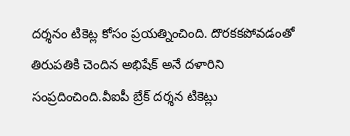దర్శనం టికెట్ల కోసం ప్రయత్నించింది. దొరకకపోవడంతో తిరుపతికి చెందిన అభిషేక్ అనే దళారిని సంప్రదించింది.వీఐపీ బ్రేక్ దర్శన టికెట్లు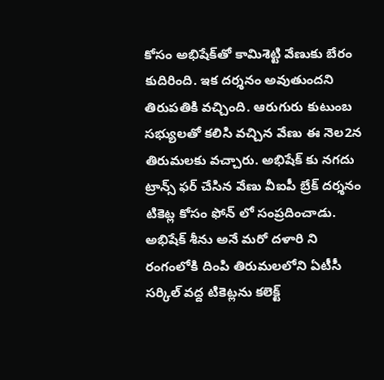కోసం అభిషేక్‌తో కామిశెట్టి వేణుకు బేరం కుదిరింది. ఇక దర్శనం అవుతుందని తిరుపతికి వచ్చింది. ఆరుగురు కుటుంబ సభ్యులతో కలిసి వచ్చిన వేణు ఈ నెల2న తిరుమలకు వచ్చారు. అభిషేక్ కు నగదు ట్రాన్స్ ఫర్ చేసిన వేణు వీఐపీ బ్రేక్ దర్శనం టికెట్ల కోసం ఫోన్ లో సంప్రదించాడు. అభిషేక్ శీను అనే మరో దళారి ని రంగంలోకి దింపి తిరుమలలోని ఏటీసీ సర్కిల్ వద్ద టికెట్లను కలెక్ట్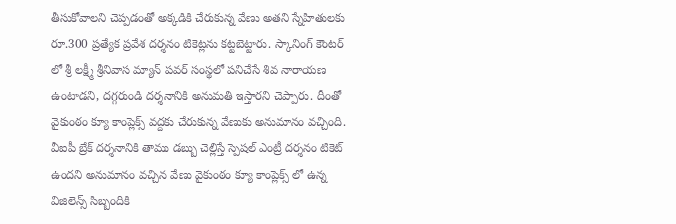తీసుకోవాలని చెప్పడంతో అక్కడికి చేరుకున్న వేణు అతని స్నేహితులకు రూ.300 ప్రత్యేక ప్రవేశ దర్శనం టికెట్లను కట్టబెట్టారు. స్కానింగ్ కౌంటర్ లో శ్రీ లక్ష్మీ శ్రీనివాస మ్యాన్ పవర్ సంస్థలో పనిచేసే శివ నారాయణ ఉంటాడని, దగ్గరుండి దర్శనానికి అనుమతి ఇస్తారని చెప్పారు. దీంతో వైకుంఠం క్యూ కాంప్లెక్స్ వద్దకు చేరుకున్న వేణుకు అనుమానం వచ్చింది. వీఐపీ బ్రేక్ దర్శనానికి తాము డబ్బు చెల్లిస్తే స్పెషల్ ఎంట్రీ దర్శనం టికెట్ ఉందని అనుమానం వచ్చిన వేణు వైకుంఠం క్యూ కాంప్లెక్స్ లో ఉన్న విజిలెన్స్ సిబ్బందికి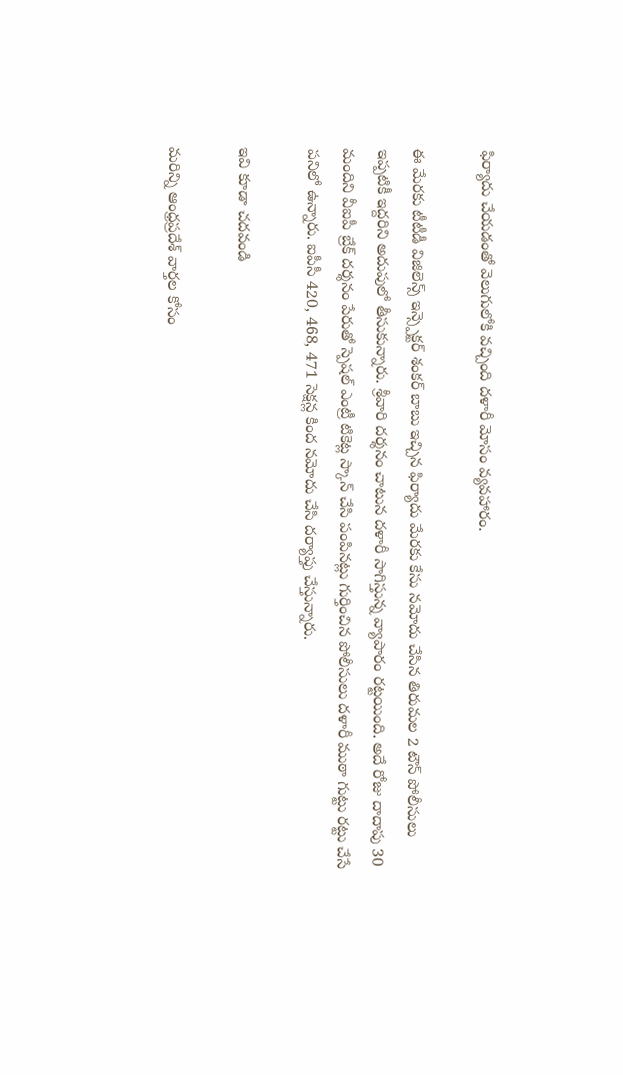ఫిర్యాదు చేయడంతో వెలుగులోకి వచ్చింది దళారీ మోసం వ్యవహారం.

ఈ మేరకు టీటీడీ విజిలెన్స్ ఇన్స్పెక్టర్ శంకర్ బాబు ఇచ్చిన ఫిర్యాదు మేరకు కేసు నమోదు చేసిన తిరుమల 2 టౌన్ పోలీసులు ఇప్పటికీ ఇద్దరిని అదుపులో తీసుకున్నారు. శ్రీవారి దర్శనం చాటున దళారీ సాగిస్తున్న వ్యాపారం రట్టయింది. అదే రోజు దాదాపు 30 మందిని వీఐపీ బ్రేక్ దర్శనం పేరుతో స్పెషల్ ఎంట్రీ టికెట్ల స్కాన్ చేసి పంపినట్లు గుర్తించిన పోలీసులు దళారీ ముఠా గుట్టు రట్టు చేసే పనిలో ఉన్నారు. ఐపీసీ 420, 468, 471 సెక్షన్ల కింద నమోదు చేసి దర్యాప్తు చేస్తున్నారు.

ఇవి కూడా చదవండి

మరిన్ని ఆంధ్రప్రదేశ్ వార్తల కోసం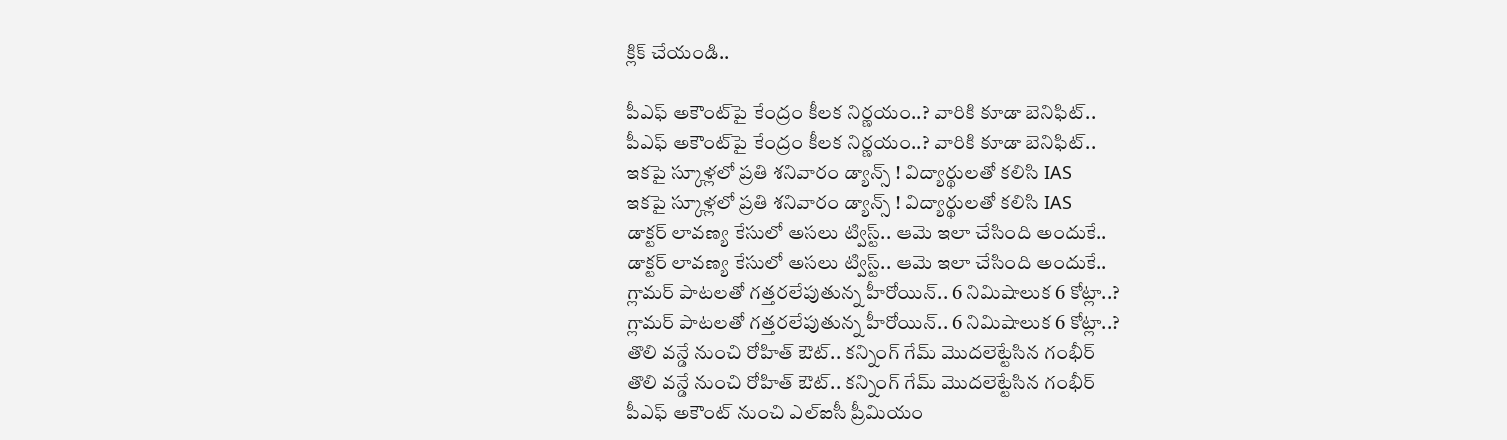క్లిక్ చేయండి..

పీఎఫ్ అకౌంట్‌పై కేంద్రం కీలక నిర్ణయం..? వారికి కూడా బెనిఫిట్..
పీఎఫ్ అకౌంట్‌పై కేంద్రం కీలక నిర్ణయం..? వారికి కూడా బెనిఫిట్..
ఇకపై స్కూళ్లలో ప్రతి శనివారం డ్యాన్స్‌ ! విద్యార్థులతో కలిసి IAS
ఇకపై స్కూళ్లలో ప్రతి శనివారం డ్యాన్స్‌ ! విద్యార్థులతో కలిసి IAS
డాక్టర్ లావణ్య కేసులో అసలు ట్విస్ట్.. ఆమె ఇలా చేసింది అందుకే..
డాక్టర్ లావణ్య కేసులో అసలు ట్విస్ట్.. ఆమె ఇలా చేసింది అందుకే..
గ్లామర్ పాటలతో గత్తరలేపుతున్న హీరోయిన్.. 6 నిమిషాలుక 6 కోట్లా..?
గ్లామర్ పాటలతో గత్తరలేపుతున్న హీరోయిన్.. 6 నిమిషాలుక 6 కోట్లా..?
తొలి వన్డే నుంచి రోహిత్‌ ఔట్.. కన్నింగ్ గేమ్ మొదలెట్టేసిన గంభీర్
తొలి వన్డే నుంచి రోహిత్‌ ఔట్.. కన్నింగ్ గేమ్ మొదలెట్టేసిన గంభీర్
పీఎఫ్ అకౌంట్ నుంచి ఎల్‌ఐసీ ప్రీమియం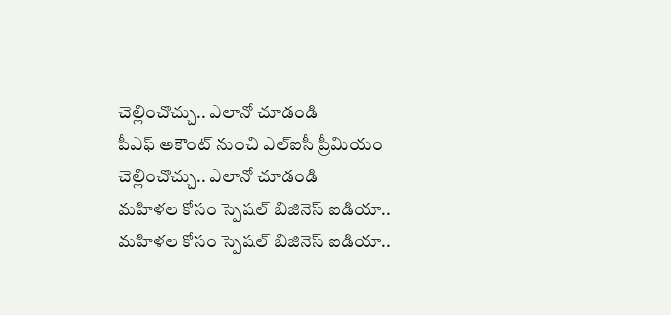చెల్లించొచ్చు.. ఎలానో చూడండి
పీఎఫ్ అకౌంట్ నుంచి ఎల్‌ఐసీ ప్రీమియం చెల్లించొచ్చు.. ఎలానో చూడండి
మహిళల కోసం స్పెషల్‌ బిజినెస్‌ ఐడియా..
మహిళల కోసం స్పెషల్‌ బిజినెస్‌ ఐడియా..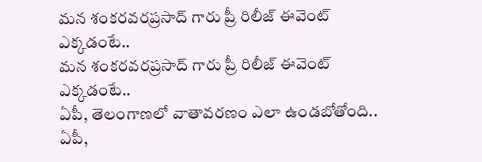మన శంకరవరప్రసాద్ గారు ప్రీ రిలీజ్ ఈవెంట్ ఎక్కడంటే..
మన శంకరవరప్రసాద్ గారు ప్రీ రిలీజ్ ఈవెంట్ ఎక్కడంటే..
ఏపీ, తెలంగాణలో వాతావరణం ఎలా ఉండబోతోంది..
ఏపీ,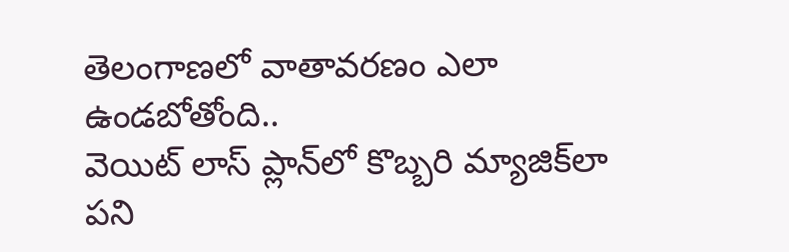తెలంగాణలో వాతావరణం ఎలా ఉండబోతోంది..
వెయిట్‌ లాస్‌ ప్లాన్‌లో కొబ్బరి మ్యాజిక్‌లా పని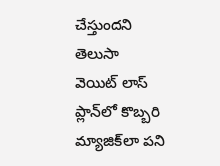చేస్తుందని తెలుసా
వెయిట్‌ లాస్‌ ప్లాన్‌లో కొబ్బరి మ్యాజిక్‌లా పని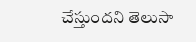చేస్తుందని తెలుసా